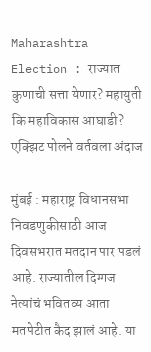Maharashtra Election : राज्यात कुणाची सत्ता येणार? महायुती कि महाविकास आघाडी? एक्झिट पोलने वर्तवला अंदाज

मुंबई : महाराष्ट्र विधानसभा निवडणुकीसाठी आज दिवसभरात मतदान पार पडलं आहे. राज्यातील दिग्गज नेत्यांचं भवितव्य आता मतपेटीत कैद झालं आहे. या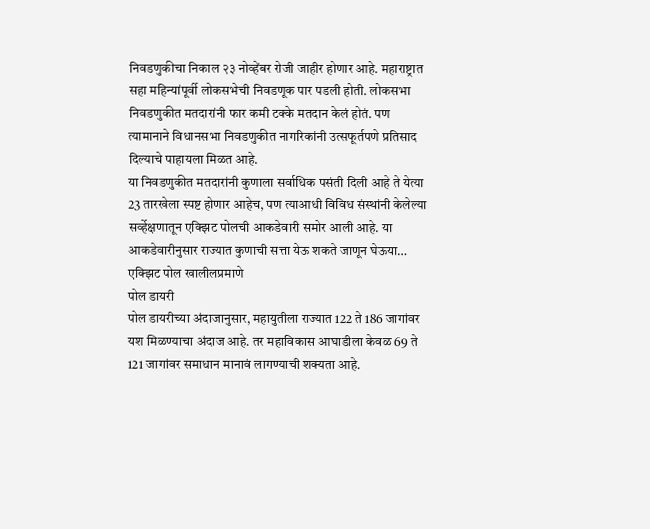निवडणुकीचा निकाल २३ नोव्हेंबर रोजी जाहीर होणार आहे. महाराष्ट्रात सहा महिन्यांपूर्वी लोकसभेची निवडणूक पार पडली होती. लोकसभा निवडणुकीत मतदारांनी फार कमी टक्के मतदान केलं होतं. पण त्यामानाने विधानसभा निवडणुकीत नागरिकांनी उत्सफूर्तपणे प्रतिसाद दिल्याचे पाहायला मिळत आहे.
या निवडणुकीत मतदारांनी कुणाला सर्वाधिक पसंती दिली आहे ते येत्या 23 तारखेला स्पष्ट होणार आहेच, पण त्याआधी विविध संस्थांनी केलेल्या सर्व्हेक्षणातून एक्झिट पोलची आकडेवारी समोर आली आहे. या आकडेवारीनुसार राज्यात कुणाची सत्ता येऊ शकते जाणून घेऊया…
एक्झिट पोल खालीलप्रमाणे
पोल डायरी
पोल डायरीच्या अंदाजानुसार, महायुतीला राज्यात 122 ते 186 जागांवर यश मिळण्याचा अंदाज आहे. तर महाविकास आघाडीला केवळ 69 ते 121 जागांवर समाधान मानावं लागण्याची शक्यता आहे.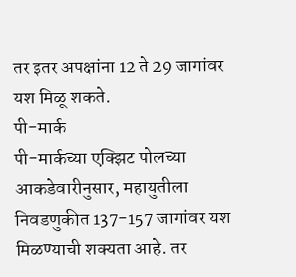तर इतर अपक्षांना 12 ते 29 जागांवर यश मिळू शकते.
पी-मार्क
पी-मार्कच्या एक्झिट पोलच्या आकडेवारीनुसार, महायुतीला निवडणुकीत 137-157 जागांवर यश मिळण्याची शक्यता आहे. तर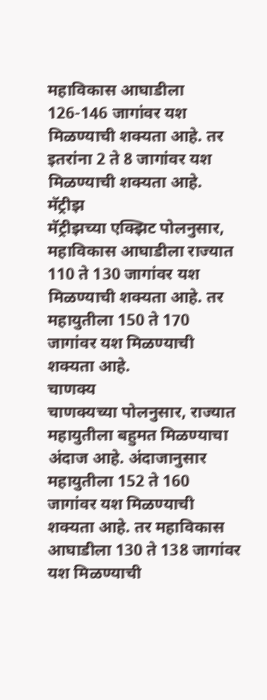महाविकास आघाडीला 126-146 जागांवर यश मिळण्याची शक्यता आहे. तर इतरांना 2 ते 8 जागांवर यश मिळण्याची शक्यता आहे.
मॅट्रीझ
मॅट्रीझच्या एक्झिट पोलनुसार, महाविकास आघाडीला राज्यात 110 ते 130 जागांवर यश मिळण्याची शक्यता आहे. तर महायुतीला 150 ते 170 जागांवर यश मिळण्याची शक्यता आहे.
चाणक्य
चाणक्यच्या पोलनुसार, राज्यात महायुतीला बहुमत मिळण्याचा अंदाज आहे. अंदाजानुसार महायुतीला 152 ते 160 जागांवर यश मिळण्याची शक्यता आहे. तर महाविकास आघाडीला 130 ते 138 जागांवर यश मिळण्याची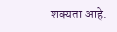शक्यता आहे.